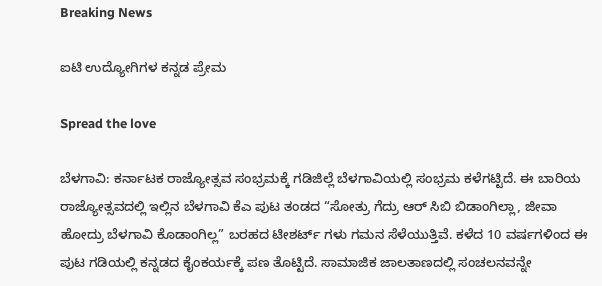Breaking News

ಐಟಿ ಉದ್ಯೋಗಿಗಳ ಕನ್ನಡ ಪ್ರೇಮ

Spread the love

ಬೆಳಗಾವಿ: ಕರ್ನಾಟಕ ರಾಜ್ಯೋತ್ಸವ ಸಂಭ್ರಮಕ್ಕೆ ಗಡಿಜಿಲ್ಲೆ ಬೆಳಗಾವಿಯಲ್ಲಿ ಸಂಭ್ರಮ ಕಳೆಗಟ್ಟಿದೆ. ಈ ಬಾರಿಯ ರಾಜ್ಯೋತ್ಸವದಲ್ಲಿ ಇಲ್ಲಿನ ಬೆಳಗಾವಿ ಕೆಎ ಪುಟ ತಂಡದ “ಸೋತ್ರು ಗೆದ್ರು ಆರ್ ಸಿಬಿ ಬಿಡಾಂಗಿಲ್ಲಾ, ಜೀವಾ ಹೋದ್ರು ಬೆಳಗಾವಿ ಕೊಡಾಂಗಿಲ್ಲ” ಬರಹದ ಟೀಶರ್ಟ್ ಗಳು ಗಮನ ಸೆಳೆಯುತ್ತಿವೆ. ಕಳೆದ 10 ವರ್ಷಗಳಿಂದ ಈ ಪುಟ ಗಡಿಯಲ್ಲಿ ಕನ್ನಡದ ಕೈಂಕರ್ಯಕ್ಕೆ ಪಣ ತೊಟ್ಟಿದೆ. ಸಾಮಾಜಿಕ ಜಾಲತಾಣದಲ್ಲಿ ಸಂಚಲನವನ್ನೇ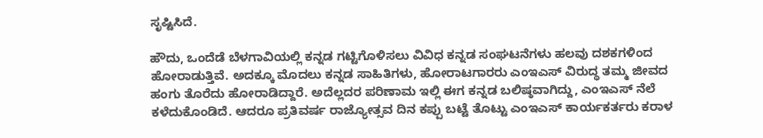ಸೃಷ್ಟಿಸಿದೆ.

ಹೌದು, ಒಂದೆಡೆ ಬೆಳಗಾವಿಯಲ್ಲಿ ಕನ್ನಡ ಗಟ್ಟಿಗೊಳಿಸಲು ವಿವಿಧ ಕನ್ನಡ ಸಂಘಟನೆಗಳು ಹಲವು ದಶಕಗಳಿಂದ ಹೋರಾಡುತ್ತಿವೆ. ಅದಕ್ಕೂ ಮೊದಲು ಕನ್ನಡ ಸಾಹಿತಿಗಳು, ಹೋರಾಟಗಾರರು ಎಂಇಎಸ್ ವಿರುದ್ಧ ತಮ್ಮ ಜೀವದ ಹಂಗು ತೊರೆದು ಹೋರಾಡಿದ್ದಾರೆ. ಅದೆಲ್ಲದರ ಪರಿಣಾಮ ಇಲ್ಲಿ ಈಗ ಕನ್ನಡ ಬಲಿಷ್ಠವಾಗಿದ್ದು, ಎಂಇಎಸ್ ನೆಲೆ ಕಳೆದುಕೊಂಡಿದೆ. ಆದರೂ ಪ್ರತಿವರ್ಷ ರಾಜ್ಯೋತ್ಸವ ದಿನ ಕಪ್ಪು ಬಟ್ಟೆ ತೊಟ್ಟು ಎಂಇಎಸ್ ಕಾರ್ಯಕರ್ತರು ಕರಾಳ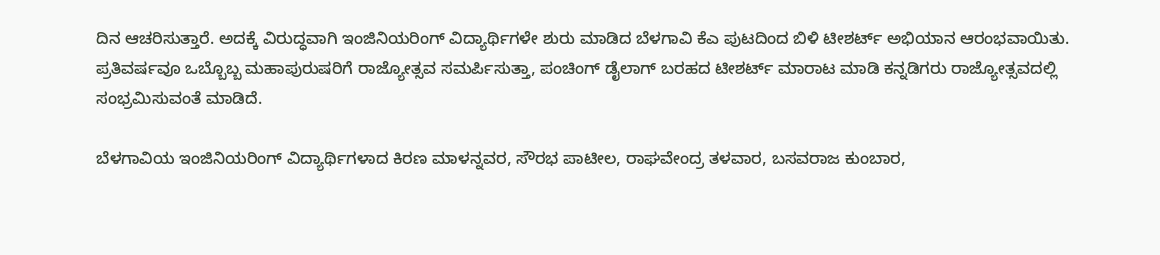ದಿನ ಆಚರಿಸುತ್ತಾರೆ. ಅದಕ್ಕೆ ವಿರುದ್ಧವಾಗಿ ಇಂಜಿನಿಯರಿಂಗ್ ವಿದ್ಯಾರ್ಥಿಗಳೇ ಶುರು ಮಾಡಿದ ಬೆಳಗಾವಿ ಕೆಎ ಪುಟದಿಂದ ಬಿಳಿ ಟೀಶರ್ಟ್ ಅಭಿಯಾನ ಆರಂಭವಾಯಿತು. ಪ್ರತಿವರ್ಷವೂ ಒಬ್ಬೊಬ್ಬ ಮಹಾಪುರುಷರಿಗೆ ರಾಜ್ಯೋತ್ಸವ ಸಮರ್ಪಿಸುತ್ತಾ, ಪಂಚಿಂಗ್ ಡೈಲಾಗ್ ಬರಹದ ಟೀಶರ್ಟ್ ಮಾರಾಟ ಮಾಡಿ ಕನ್ನಡಿಗರು ರಾಜ್ಯೋತ್ಸವದಲ್ಲಿ ಸಂಭ್ರಮಿಸುವಂತೆ ಮಾಡಿದೆ.

ಬೆಳಗಾವಿಯ ಇಂಜಿನಿಯರಿಂಗ್ ವಿದ್ಯಾರ್ಥಿಗಳಾದ ಕಿರಣ ಮಾಳನ್ನವರ, ಸೌರಭ ಪಾಟೀಲ, ರಾಘವೇಂದ್ರ ತಳವಾರ, ಬಸವರಾಜ ಕುಂಬಾರ,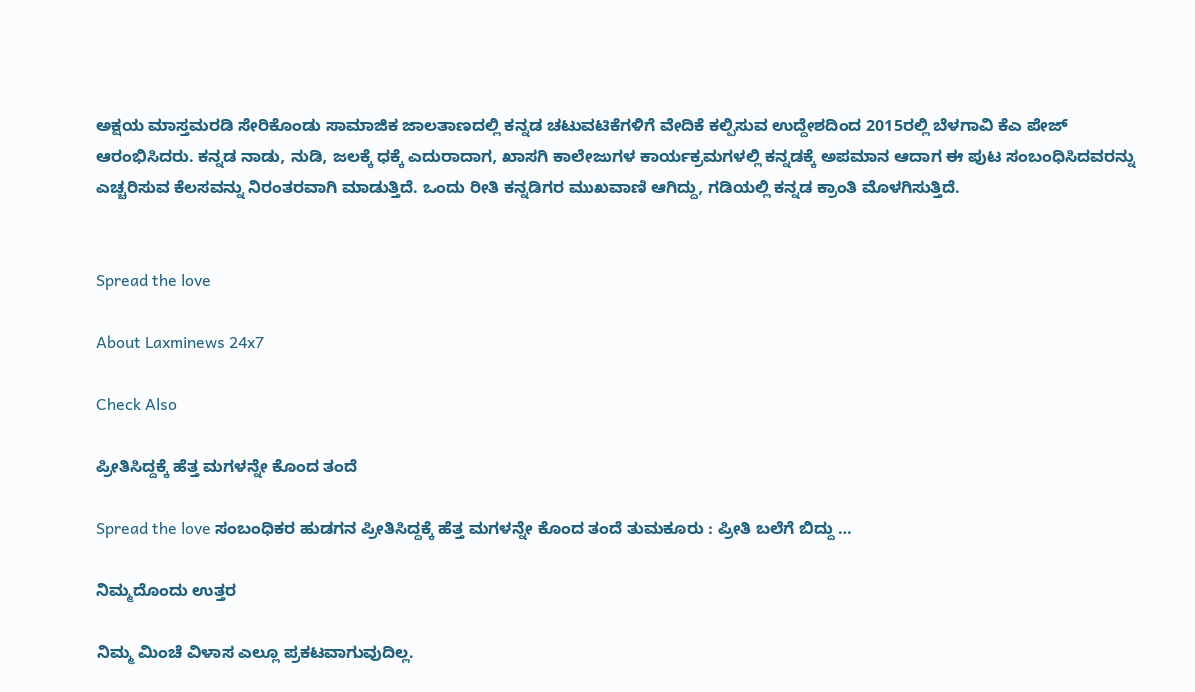ಅಕ್ಷಯ ಮಾಸ್ತಮರಡಿ ಸೇರಿಕೊಂಡು ಸಾಮಾಜಿಕ ಜಾಲತಾಣದಲ್ಲಿ ಕನ್ನಡ ಚಟುವಟಿಕೆಗಳಿಗೆ ವೇದಿಕೆ ಕಲ್ಪಿಸುವ ಉದ್ದೇಶದಿಂದ 2015ರಲ್ಲಿ ಬೆಳಗಾವಿ ಕೆಎ ಪೇಜ್ ಆರಂಭಿಸಿದರು. ಕನ್ನಡ ನಾಡು, ನುಡಿ, ಜಲಕ್ಕೆ ಧಕ್ಕೆ ಎದುರಾದಾಗ, ಖಾಸಗಿ ಕಾಲೇಜುಗಳ ಕಾರ್ಯಕ್ರಮಗಳಲ್ಲಿ ಕನ್ನಡಕ್ಕೆ ಅಪಮಾನ ಆದಾಗ ಈ ಪುಟ ಸಂಬಂಧಿಸಿದವರನ್ನು ಎಚ್ಚರಿಸುವ ಕೆಲಸವನ್ನು ನಿರಂತರವಾಗಿ ಮಾಡುತ್ತಿದೆ. ಒಂದು ರೀತಿ ಕನ್ನಡಿಗರ ಮುಖವಾಣಿ ಆಗಿದ್ದು, ಗಡಿಯಲ್ಲಿ ಕನ್ನಡ ಕ್ರಾಂತಿ ಮೊಳಗಿಸುತ್ತಿದೆ.


Spread the love

About Laxminews 24x7

Check Also

ಪ್ರೀತಿಸಿದ್ದಕ್ಕೆ ಹೆತ್ತ ಮಗಳನ್ನೇ ಕೊಂದ ತಂದೆ

Spread the love ಸಂಬಂಧಿಕರ‌ ಹುಡಗನ ಪ್ರೀತಿಸಿದ್ದಕ್ಕೆ ಹೆತ್ತ ಮಗಳನ್ನೇ ಕೊಂದ ತಂದೆ ತುಮಕೂರು : ಪ್ರೀತಿ ಬಲೆಗೆ ಬಿದ್ದು …

ನಿಮ್ಮದೊಂದು ಉತ್ತರ

ನಿಮ್ಮ ಮಿಂಚೆ ವಿಳಾಸ ಎಲ್ಲೂ ಪ್ರಕಟವಾಗುವುದಿಲ್ಲ.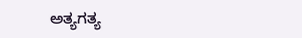ಅತ್ಯಗತ್ಯ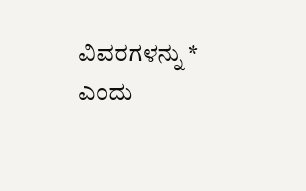ವಿವರಗಳನ್ನು * ಎಂದು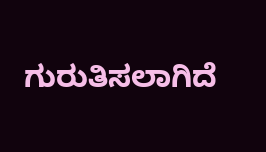ಗುರುತಿಸಲಾಗಿದೆ